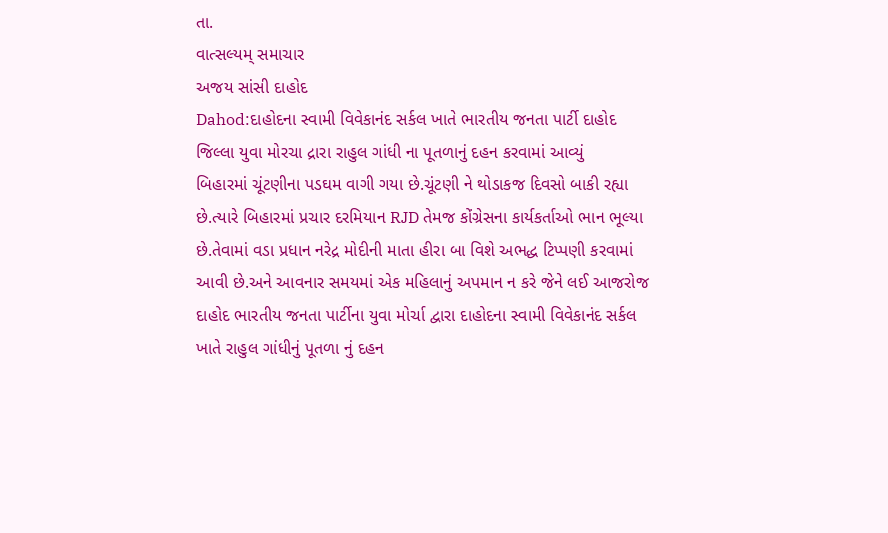તા.
વાત્સલ્યમ્ સમાચાર
અજય સાંસી દાહોદ
Dahod:દાહોદના સ્વામી વિવેકાનંદ સર્કલ ખાતે ભારતીય જનતા પાર્ટી દાહોદ જિલ્લા યુવા મોરચા દ્રારા રાહુલ ગાંધી ના પૂતળાનું દહન કરવામાં આવ્યું
બિહારમાં ચૂંટણીના પડઘમ વાગી ગયા છે.ચૂંટણી ને થોડાકજ દિવસો બાકી રહ્યા છે.ત્યારે બિહારમાં પ્રચાર દરમિયાન RJD તેમજ કોંગ્રેસના કાર્યકર્તાઓ ભાન ભૂલ્યા છે.તેવામાં વડા પ્રધાન નરેદ્ર મોદીની માતા હીરા બા વિશે અભદ્ધ ટિપ્પણી કરવામાં આવી છે.અને આવનાર સમયમાં એક મહિલાનું અપમાન ન કરે જેને લઈ આજરોજ દાહોદ ભારતીય જનતા પાર્ટીના યુવા મોર્ચા દ્વારા દાહોદના સ્વામી વિવેકાનંદ સર્કલ ખાતે રાહુલ ગાંધીનું પૂતળા નું દહન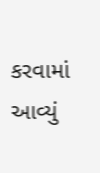કરવામાં આવ્યું